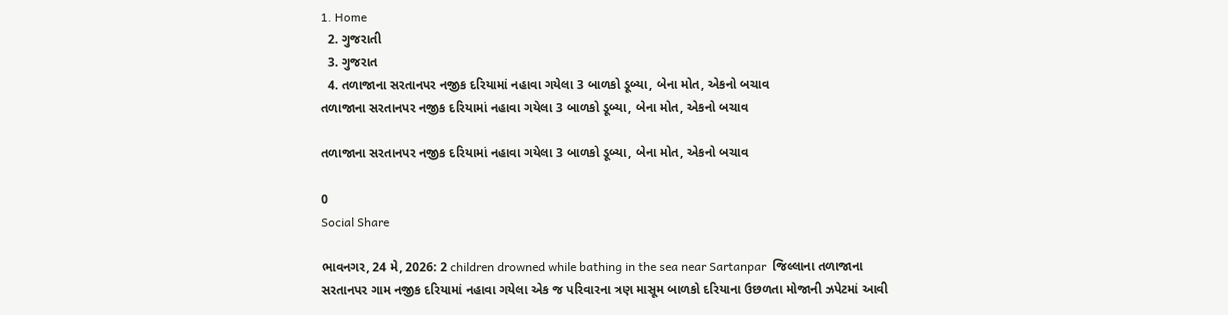1. Home
  2. ગુજરાતી
  3. ગુજરાત
  4. તળાજાના સરતાનપર નજીક દરિયામાં નહાવા ગયેલા 3 બાળકો ડૂબ્યા, બેના મોત, એકનો બચાવ
તળાજાના સરતાનપર નજીક દરિયામાં નહાવા ગયેલા 3 બાળકો ડૂબ્યા, બેના મોત, એકનો બચાવ

તળાજાના સરતાનપર નજીક દરિયામાં નહાવા ગયેલા 3 બાળકો ડૂબ્યા, બેના મોત, એકનો બચાવ

0
Social Share

ભાવનગર, 24 મે, 2026: 2 children drowned while bathing in the sea near Sartanpar  જિલ્લાના તળાજાના સરતાનપર ગામ નજીક દરિયામાં નહાવા ગયેલા એક જ પરિવારના ત્રણ માસૂમ બાળકો દરિયાના ઉછળતા મોજાની ઝપેટમાં આવી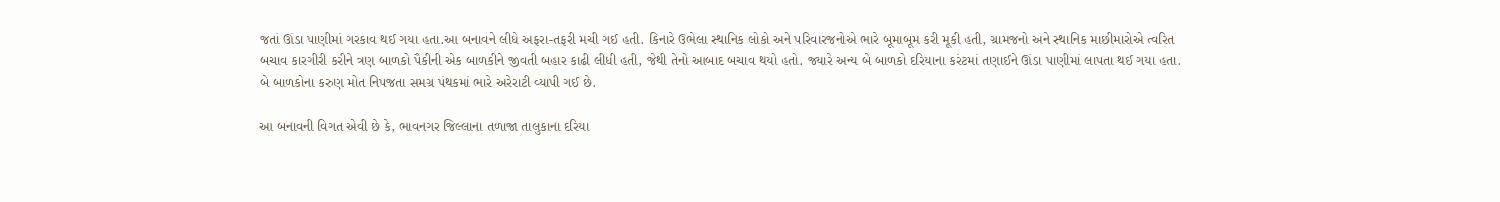જતાં ઊંડા પાણીમાં ગરકાવ થઈ ગયા હતા.આ બનાવને લીધે અફરા-તફરી મચી ગઈ હતી. કિનારે ઉભેલા સ્થાનિક લોકો અને પરિવારજનોએ ભારે બૂમાબૂમ કરી મૂકી હતી, ગ્રામજનો અને સ્થાનિક માછીમારોએ ત્વરિત બચાવ કારગીરી કરીને ત્રણ બાળકો પૈકીની એક બાળકીને જીવતી બહાર કાઢી લીધી હતી, જેથી તેનો આબાદ બચાવ થયો હતો. જ્યારે અન્ય બે બાળકો દરિયાના કરંટમાં તણાઈને ઊંડા પાણીમાં લાપતા થઈ ગયા હતા. બે બાળકોના કરુણ મોત નિપજતા સમગ્ર પંથકમાં ભારે અરેરાટી વ્યાપી ગઈ છે.

આ બનાવની વિગત એવી છે કે, ભાવનગર જિલ્લાના તળાજા તાલુકાના દરિયા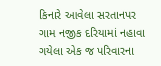કિનારે આવેલા સરતાનપર ગામ નજીક દરિયામાં નહાવા ગયેલા એક જ પરિવારના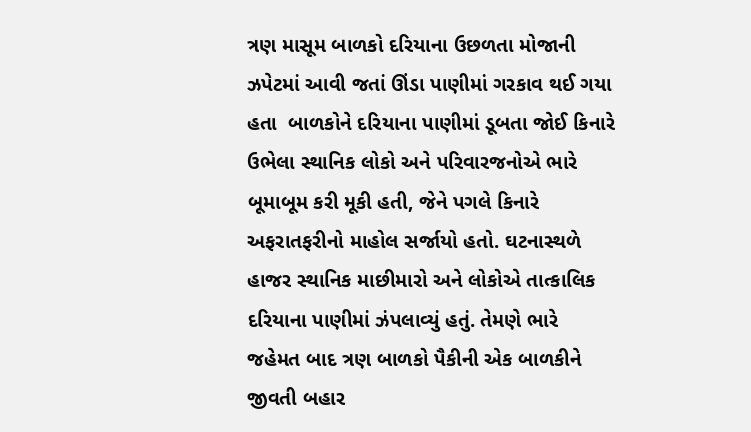ત્રણ માસૂમ બાળકો દરિયાના ઉછળતા મોજાની ઝપેટમાં આવી જતાં ઊંડા પાણીમાં ગરકાવ થઈ ગયા હતા  બાળકોને દરિયાના પાણીમાં ડૂબતા જોઈ કિનારે ઉભેલા સ્થાનિક લોકો અને પરિવારજનોએ ભારે બૂમાબૂમ કરી મૂકી હતી, જેને પગલે કિનારે અફરાતફરીનો માહોલ સર્જાયો હતો. ઘટનાસ્થળે હાજર સ્થાનિક માછીમારો અને લોકોએ તાત્કાલિક દરિયાના પાણીમાં ઝંપલાવ્યું હતું. તેમણે ભારે જહેમત બાદ ત્રણ બાળકો પૈકીની એક બાળકીને જીવતી બહાર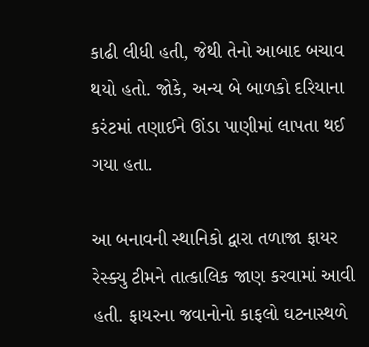કાઢી લીધી હતી, જેથી તેનો આબાદ બચાવ થયો હતો. જોકે, અન્ય બે બાળકો દરિયાના કરંટમાં તણાઈને ઊંડા પાણીમાં લાપતા થઈ ગયા હતા.

આ બનાવની સ્થાનિકો દ્વારા તળાજા ફાયર રેસ્ક્યુ ટીમને તાત્કાલિક જાણ કરવામાં આવી હતી. ફાયરના જવાનોનો કાફલો ઘટનાસ્થળે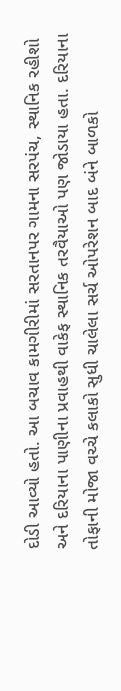દોડી આવ્યો હતો. આ બચાવ કામગીરીમાં સરતાનપર ગામના સરપંચ, સ્થાનિક રહીશો અને દરિયાના પાણીના પ્રવાહથી વાકેફ સ્થાનિક તરવૈયાઓ પણ જોડાયા હતા. દરિયાના તોફાની મોજા વચ્ચે કલાકો સુધી ચાલેલા સર્ચ ઓપરેશન બાદ બંને બાળકો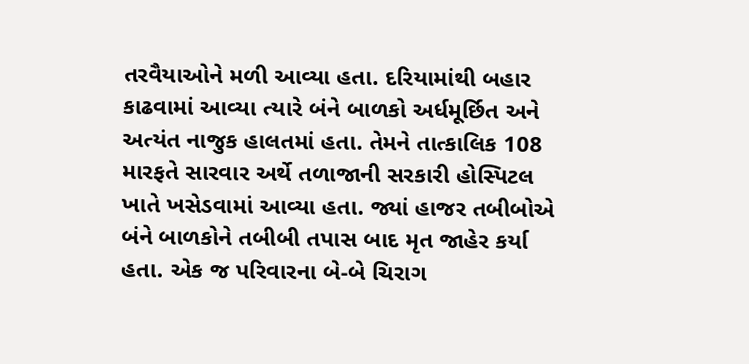તરવૈયાઓને મળી આવ્યા હતા. દરિયામાંથી બહાર કાઢવામાં આવ્યા ત્યારે બંને બાળકો અર્ધમૂર્છિત અને અત્યંત નાજુક હાલતમાં હતા. તેમને તાત્કાલિક 108 મારફતે સારવાર અર્થે તળાજાની સરકારી હોસ્પિટલ ખાતે ખસેડવામાં આવ્યા હતા. જ્યાં હાજર તબીબોએ બંને બાળકોને તબીબી તપાસ બાદ મૃત જાહેર કર્યા હતા. એક જ પરિવારના બે-બે ચિરાગ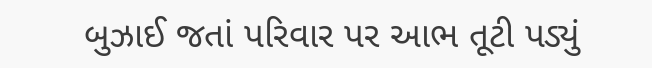બુઝાઈ જતાં પરિવાર પર આભ તૂટી પડ્યું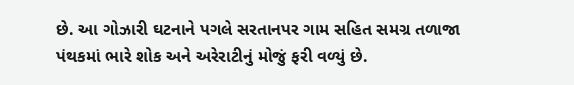છે. આ ગોઝારી ઘટનાને પગલે સરતાનપર ગામ સહિત સમગ્ર તળાજા પંથકમાં ભારે શોક અને અરેરાટીનું મોજું ફરી વળ્યું છે.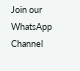Join our WhatsApp Channel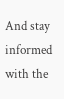And stay informed with the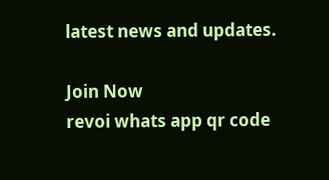latest news and updates.

Join Now
revoi whats app qr code